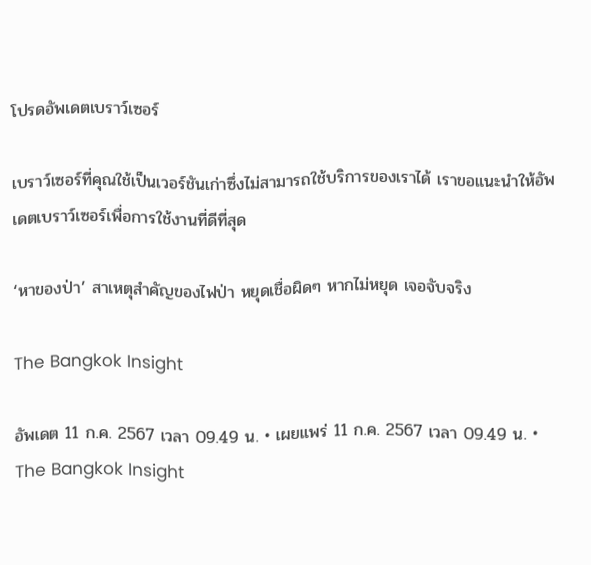โปรดอัพเดตเบราว์เซอร์

เบราว์เซอร์ที่คุณใช้เป็นเวอร์ชันเก่าซึ่งไม่สามารถใช้บริการของเราได้ เราขอแนะนำให้อัพเดตเบราว์เซอร์เพื่อการใช้งานที่ดีที่สุด

‘หาของป่า’ สาเหตุสำคัญของไฟป่า หยุดเชื่อผิดๆ หากไม่หยุด เจอจับจริง

The Bangkok Insight

อัพเดต 11 ก.ค. 2567 เวลา 09.49 น. • เผยแพร่ 11 ก.ค. 2567 เวลา 09.49 น. • The Bangkok Insight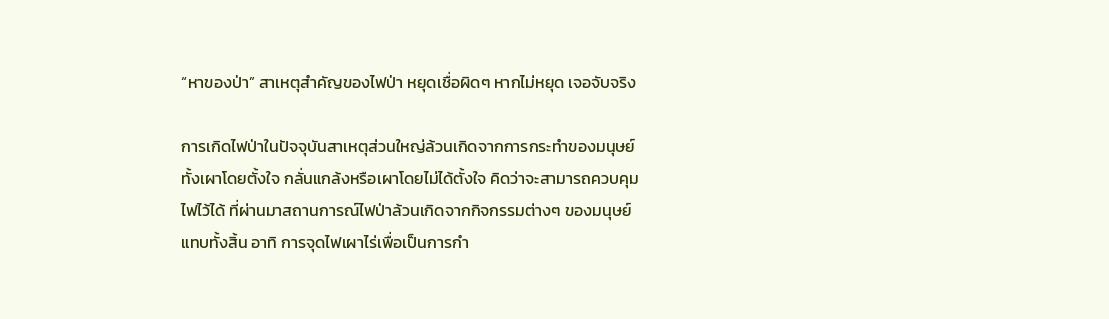“หาของป่า” สาเหตุสำคัญของไฟป่า หยุดเชื่อผิดๆ หากไม่หยุด เจอจับจริง

การเกิดไฟป่าในปัจจุบันสาเหตุส่วนใหญ่ล้วนเกิดจากการกระทำของมนุษย์ ทั้งเผาโดยตั้งใจ กลั่นแกล้งหรือเผาโดยไม่ได้ตั้งใจ คิดว่าจะสามารถควบคุมไฟไว้ได้ ที่ผ่านมาสถานการณ์ไฟป่าล้วนเกิดจากกิจกรรมต่างๆ ของมนุษย์แทบทั้งสิ้น อาทิ การจุดไฟเผาไร่เพื่อเป็นการกำ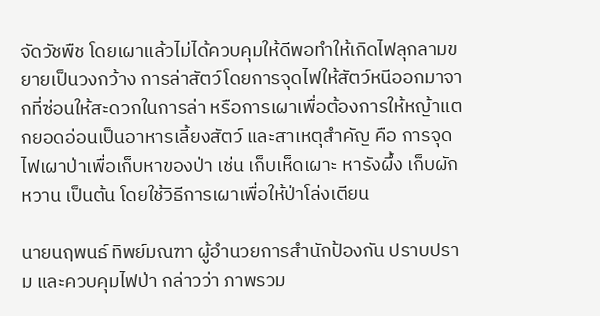จัดวัชพืช โดยเผาแล้วไม่ได้ควบคุมให้ดีพอทำให้เกิดไฟลุกลามขยายเป็นวงกว้าง การล่าสัตว์โดยการจุดไฟให้สัตว์หนีออกมาจากที่ซ่อนให้สะดวกในการล่า หรือการเผาเพื่อต้องการให้หญ้าแตกยอดอ่อนเป็นอาหารเลี้ยงสัตว์ และสาเหตุสำคัญ คือ การจุดไฟเผาป่าเพื่อเก็บหาของป่า เช่น เก็บเห็ดเผาะ หารังผึ้ง เก็บผักหวาน เป็นต้น โดยใช้วิธีการเผาเพื่อให้ป่าโล่งเตียน

นายนฤพนธ์ ทิพย์มณฑา ผู้อำนวยการสำนักป้องกัน ปราบปราม และควบคุมไฟป่า กล่าวว่า ภาพรวม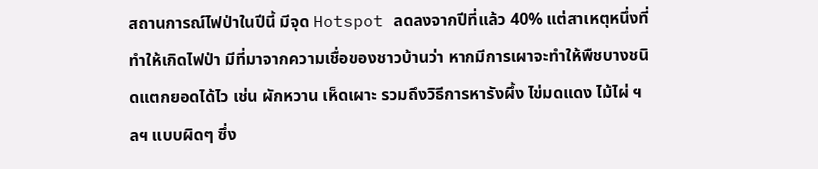สถานการณ์ไฟป่าในปีนี้ มีจุด Hotspot ลดลงจากปีที่แล้ว 40% แต่สาเหตุหนึ่งที่ทำให้เกิดไฟป่า มีที่มาจากความเชื่อของชาวบ้านว่า หากมีการเผาจะทำให้พืชบางชนิดแตกยอดได้ไว เช่น ผักหวาน เห็ดเผาะ รวมถึงวิธีการหารังผึ้ง ไข่มดแดง ไม้ไผ่ ฯลฯ แบบผิดๆ ซึ่ง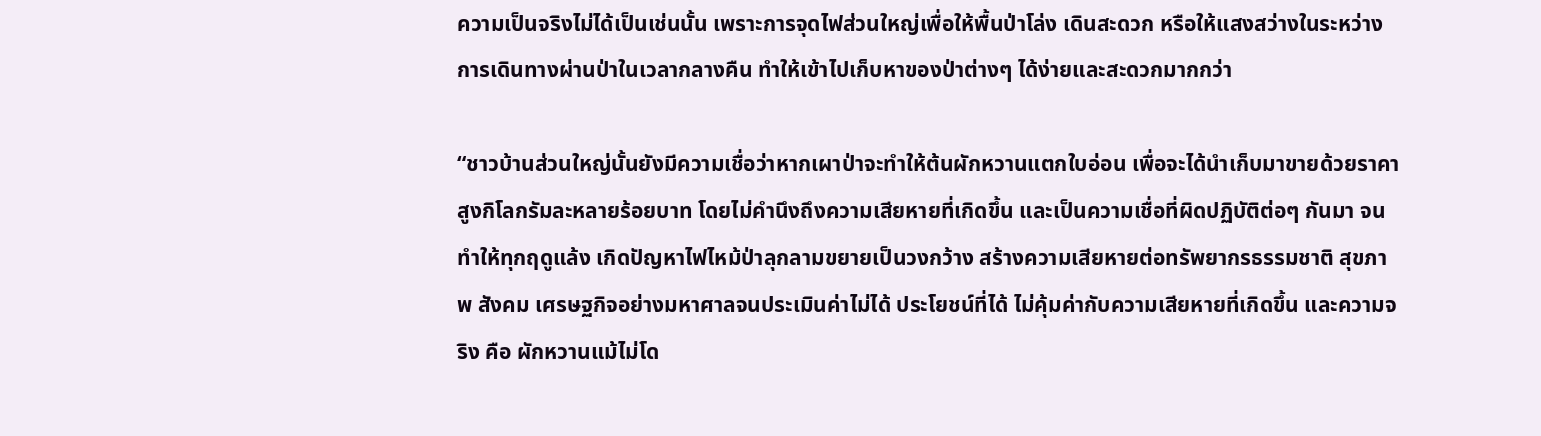ความเป็นจริงไม่ได้เป็นเช่นนั้น เพราะการจุดไฟส่วนใหญ่เพื่อให้พื้นป่าโล่ง เดินสะดวก หรือให้แสงสว่างในระหว่างการเดินทางผ่านป่าในเวลากลางคืน ทำให้เข้าไปเก็บหาของป่าต่างๆ ได้ง่ายและสะดวกมากกว่า

“ชาวบ้านส่วนใหญ่นั้นยังมีความเชื่อว่าหากเผาป่าจะทำให้ต้นผักหวานแตกใบอ่อน เพื่อจะได้นำเก็บมาขายด้วยราคาสูงกิโลกรัมละหลายร้อยบาท โดยไม่คำนึงถึงความเสียหายที่เกิดขึ้น และเป็นความเชื่อที่ผิดปฏิบัติต่อๆ กันมา จนทำให้ทุกฤดูแล้ง เกิดปัญหาไฟไหม้ป่าลุกลามขยายเป็นวงกว้าง สร้างความเสียหายต่อทรัพยากรธรรมชาติ สุขภาพ สังคม เศรษฐกิจอย่างมหาศาลจนประเมินค่าไม่ได้ ประโยชน์ที่ได้ ไม่คุ้มค่ากับความเสียหายที่เกิดขึ้น และความจริง คือ ผักหวานแม้ไม่โด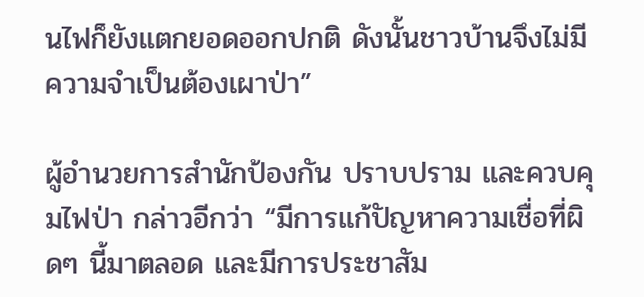นไฟก็ยังแตกยอดออกปกติ ดังนั้นชาวบ้านจึงไม่มีความจำเป็นต้องเผาป่า”

ผู้อำนวยการสำนักป้องกัน ปราบปราม และควบคุมไฟป่า กล่าวอีกว่า “มีการแก้ปัญหาความเชื่อที่ผิดๆ นี้มาตลอด และมีการประชาสัม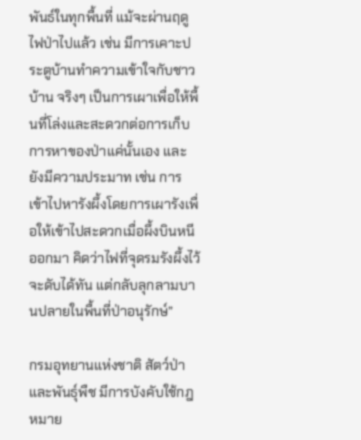พันธ์ในทุกพื้นที่ แม้จะผ่านฤดูไฟป่าไปแล้ว เช่น มีการเคาะประตูบ้านทำความเข้าใจกับชาวบ้าน จริงๆ เป็นการเผาเพื่อให้พื้นที่โล่งและสะดวกต่อการเก็บการหาของป่าแค่นั้นเอง และยังมีความประมาท เช่น การเข้าไปหารังผึ้งโดยการเผารังเพื่อให้เข้าไปสะดวกเมื่อผึ้งบินหนีออกมา คิดว่าไฟที่จุดรมรังผึ้งไว้จะดับได้ทัน แต่กลับลุกลามบานปลายในพื้นที่ป่าอนุรักษ์”

กรมอุทยานแห่งชาติ สัตว์ป่า และพันธุ์พืช มีการบังคับใช้กฎหมาย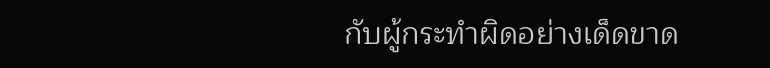กับผู้กระทำผิดอย่างเด็ดขาด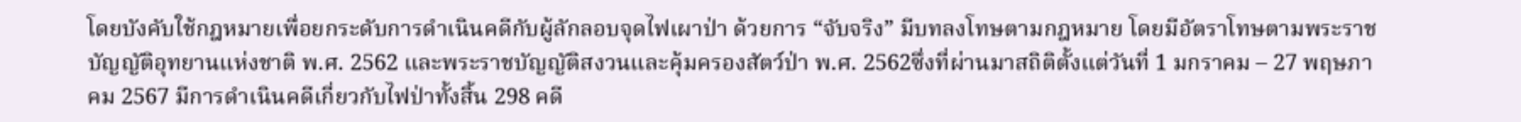โดยบังคับใช้กฎหมายเพื่อยกระดับการดำเนินคดีกับผู้ลักลอบจุดไฟเผาป่า ด้วยการ “จับจริง” มีบทลงโทษตามกฎหมาย โดยมีอัตราโทษตามพระราชบัญญัติอุทยานแห่งชาติ พ.ศ. 2562 และพระราชบัญญัติสงวนและคุ้มครองสัตว์ป่า พ.ศ. 2562ซึ่งที่ผ่านมาสถิติตั้งแต่วันที่ 1 มกราคม – 27 พฤษภาคม 2567 มีการดำเนินคดีเกี่ยวกับไฟป่าทั้งสิ้น 298 คดี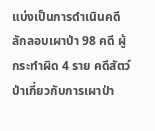แบ่งเป็นการดำเนินคดีลักลอบเผาป่า 98 คดี ผู้กระทำผิด 4 ราย คดีสัตว์ป่าเกี่ยวกับการเผาป่า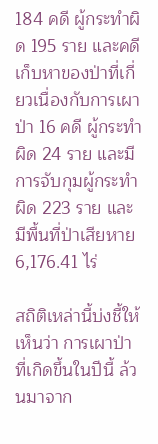184 คดี ผู้กระทำผิด 195 ราย และคดีเก็บหาของป่าที่เกี่ยวเนื่องกับการเผาป่า 16 คดี ผู้กระทำผิด 24 ราย และมีการจับกุมผู้กระทำผิด 223 ราย และมีพื้นที่ป่าเสียหาย 6,176.41 ไร่

สถิติเหล่านี้บ่งชี้ให้เห็นว่า การเผาป่าที่เกิดขึ้นในปีนี้ ล้วนมาจาก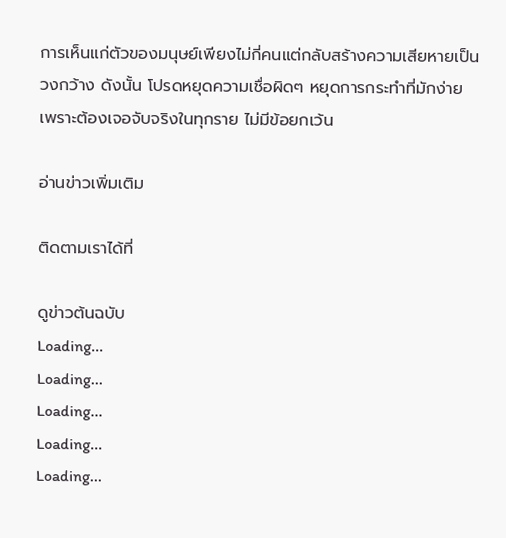การเห็นแก่ตัวของมนุษย์เพียงไม่กี่คนแต่กลับสร้างความเสียหายเป็นวงกว้าง ดังนั้น โปรดหยุดความเชื่อผิดๆ หยุดการกระทำที่มักง่าย เพราะต้องเจอจับจริงในทุกราย ไม่มีข้อยกเว้น

อ่านข่าวเพิ่มเติม

ติดตามเราได้ที่

ดูข่าวต้นฉบับ
Loading...
Loading...
Loading...
Loading...
Loading...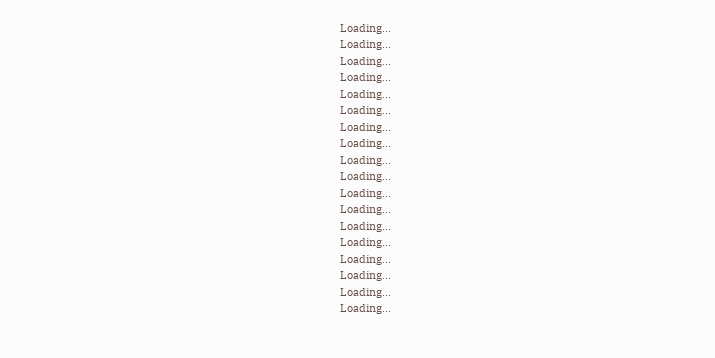Loading...
Loading...
Loading...
Loading...
Loading...
Loading...
Loading...
Loading...
Loading...
Loading...
Loading...
Loading...
Loading...
Loading...
Loading...
Loading...
Loading...
Loading...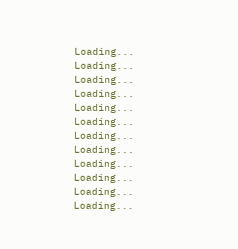Loading...
Loading...
Loading...
Loading...
Loading...
Loading...
Loading...
Loading...
Loading...
Loading...
Loading...
Loading...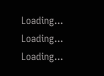Loading...
Loading...
Loading...